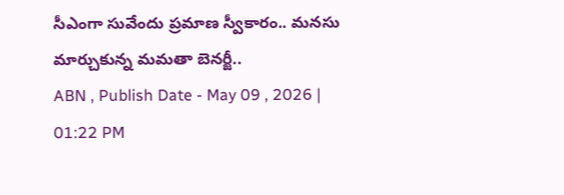సీఎంగా సువేందు ప్రమాణ స్వీకారం.. మనసు మార్చుకున్న మమతా బెనర్జీ..
ABN , Publish Date - May 09 , 2026 | 01:22 PM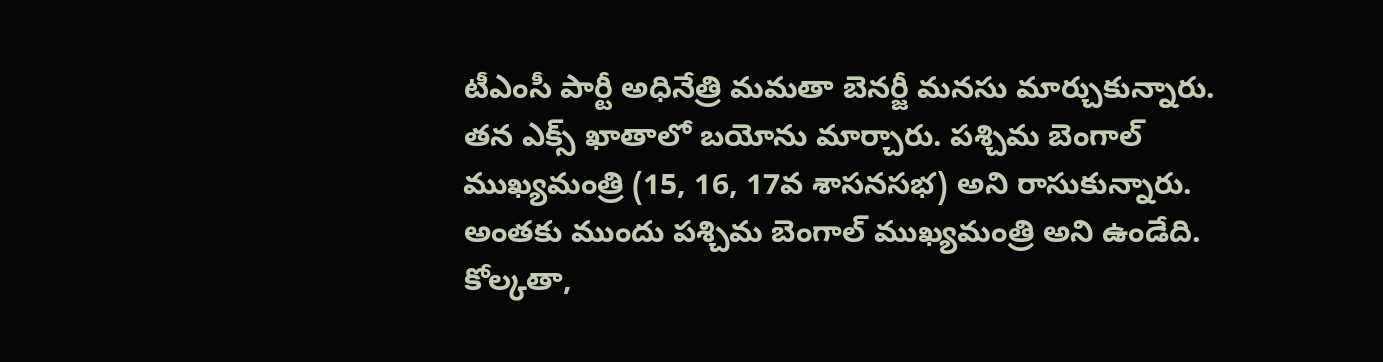టీఎంసీ పార్టీ అధినేత్రి మమతా బెనర్జీ మనసు మార్చుకున్నారు. తన ఎక్స్ ఖాతాలో బయోను మార్చారు. పశ్చిమ బెంగాల్ ముఖ్యమంత్రి (15, 16, 17వ శాసనసభ) అని రాసుకున్నారు. అంతకు ముందు పశ్చిమ బెంగాల్ ముఖ్యమంత్రి అని ఉండేది.
కోల్కతా,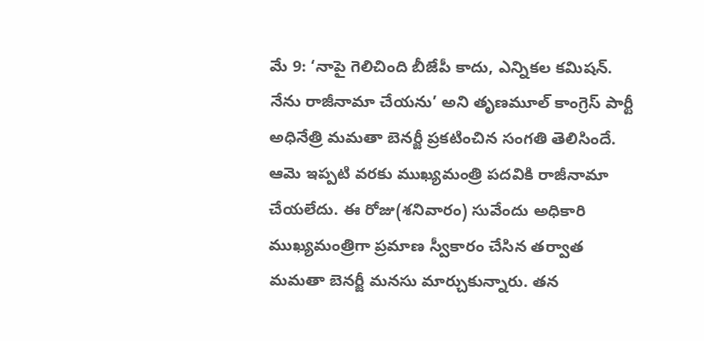మే 9: ‘నాపై గెలిచింది బీజేపీ కాదు, ఎన్నికల కమిషన్. నేను రాజీనామా చేయను’ అని తృణమూల్ కాంగ్రెస్ పార్టీ అధినేత్రి మమతా బెనర్జీ ప్రకటించిన సంగతి తెలిసిందే. ఆమె ఇప్పటి వరకు ముఖ్యమంత్రి పదవికి రాజీనామా చేయలేదు. ఈ రోజు(శనివారం) సువేందు అధికారి ముఖ్యమంత్రిగా ప్రమాణ స్వీకారం చేసిన తర్వాత మమతా బెనర్జీ మనసు మార్చుకున్నారు. తన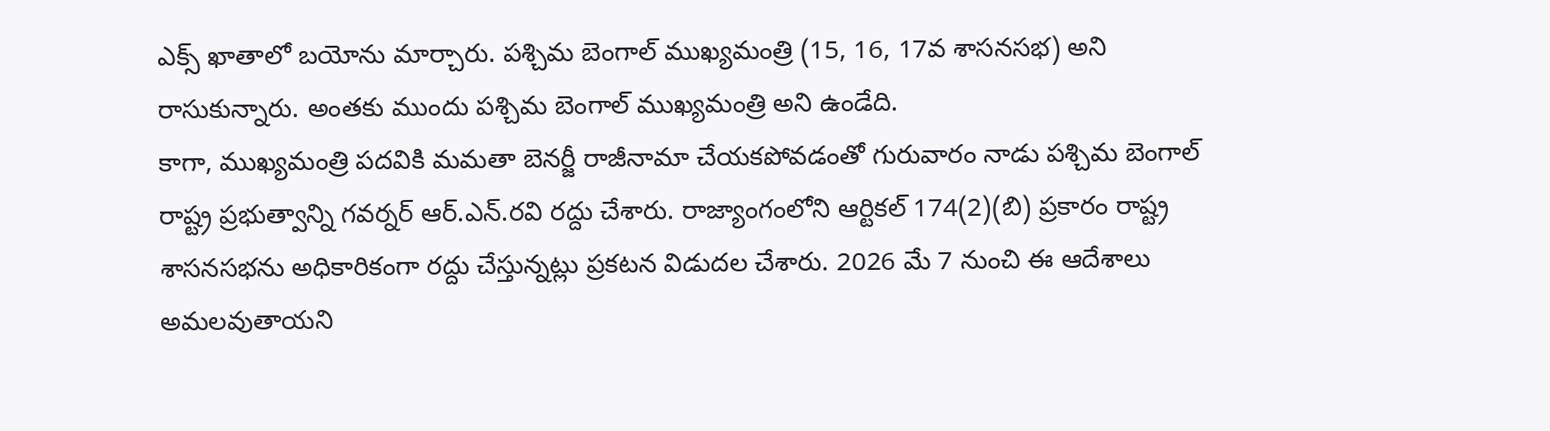ఎక్స్ ఖాతాలో బయోను మార్చారు. పశ్చిమ బెంగాల్ ముఖ్యమంత్రి (15, 16, 17వ శాసనసభ) అని రాసుకున్నారు. అంతకు ముందు పశ్చిమ బెంగాల్ ముఖ్యమంత్రి అని ఉండేది.
కాగా, ముఖ్యమంత్రి పదవికి మమతా బెనర్జీ రాజీనామా చేయకపోవడంతో గురువారం నాడు పశ్చిమ బెంగాల్ రాష్ట్ర ప్రభుత్వాన్ని గవర్నర్ ఆర్.ఎన్.రవి రద్దు చేశారు. రాజ్యాంగంలోని ఆర్టికల్ 174(2)(బి) ప్రకారం రాష్ట్ర శాసనసభను అధికారికంగా రద్దు చేస్తున్నట్లు ప్రకటన విడుదల చేశారు. 2026 మే 7 నుంచి ఈ ఆదేశాలు అమలవుతాయని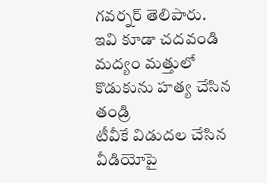గవర్నర్ తెలిపారు.
ఇవి కూడా చదవండి
మద్యం మత్తులో కొడుకును హత్య చేసిన తండ్రి
టీవీకే విడుదల చేసిన వీడియోపై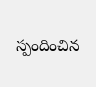స్పందించిన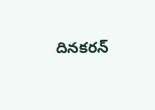దినకరన్